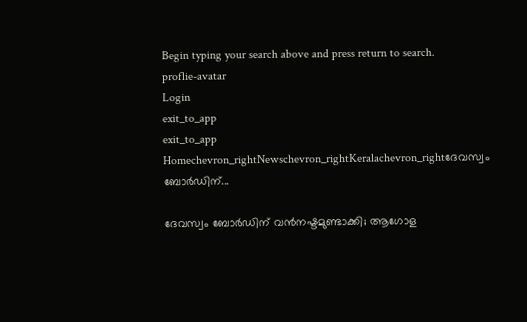Begin typing your search above and press return to search.
proflie-avatar
Login
exit_to_app
exit_to_app
Homechevron_rightNewschevron_rightKeralachevron_rightദേവസ്വം ബോർഡിന്...

ദേവസ്വം ബോർഡിന് വൻനഷ്ടമുണ്ടാക്കി; ആഗോള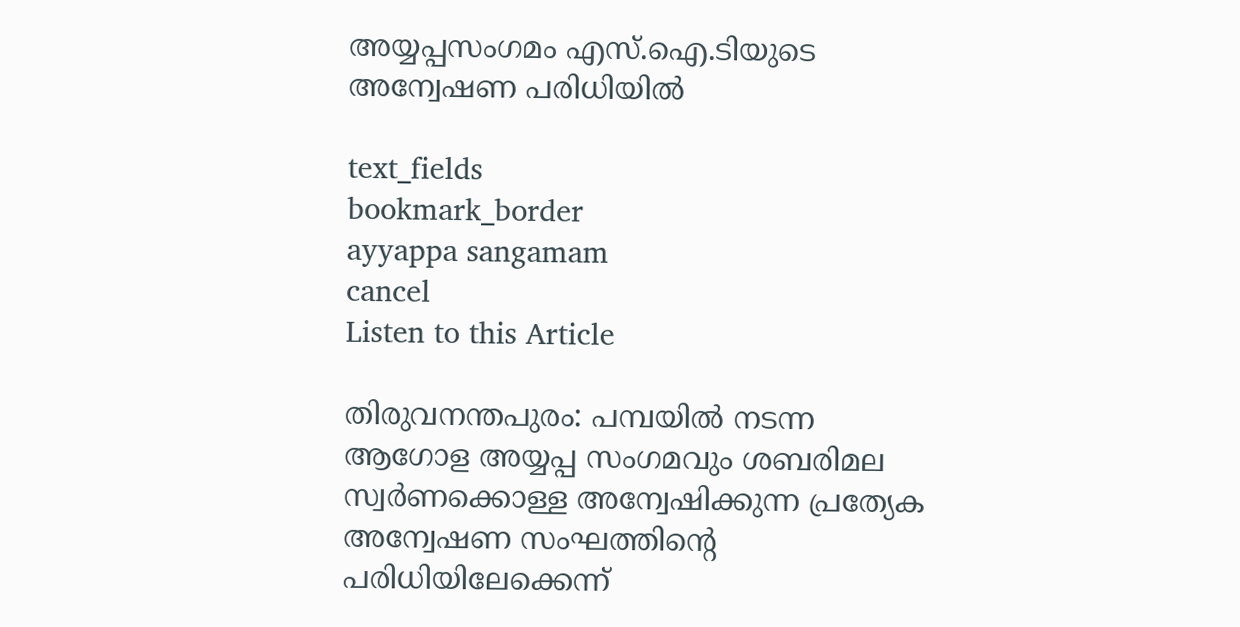അയ്യപ്പസംഗമം എസ്.ഐ.ടിയുടെ അന്വേഷണ പരിധിയിൽ

text_fields
bookmark_border
ayyappa sangamam
cancel
Listen to this Article

തിരുവനന്തപുരം: പമ്പയിൽ നടന്ന ആഗോള അയ്യപ്പ സംഗമവും ശബരിമല സ്വർണക്കൊള്ള അന്വേഷിക്കുന്ന പ്രത്യേക അന്വേഷണ സംഘത്തിന്‍റെ പരിധിയിലേക്കെന്ന്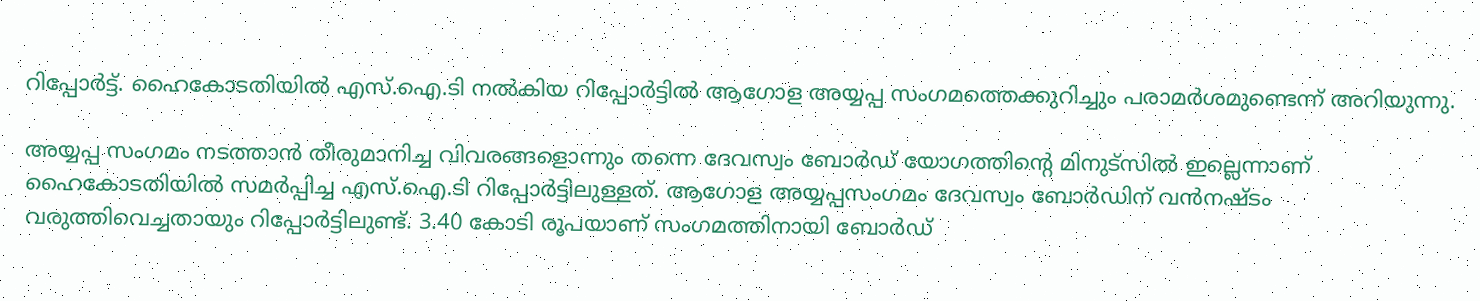റിപ്പോർട്ട്. ഹൈകോടതിയിൽ എസ്.ഐ.ടി നൽകിയ റിപ്പോര്‍ട്ടിൽ ആഗോള അയ്യപ്പ സംഗമത്തെക്കുറിച്ചും പരാമർശമുണ്ടെന്ന് അറിയുന്നു.

അയ്യപ്പ സംഗമം നടത്താൻ തീരുമാനിച്ച വിവരങ്ങളൊന്നും തന്നെ ദേവസ്വം ബോർഡ് യോഗത്തിന്‍റെ മിനുട്സിൽ ഇല്ലെന്നാണ് ഹൈകോടതിയിൽ സമർപ്പിച്ച എസ്.ഐ.ടി റിപ്പോര്‍ട്ടിലുള്ളത്. ആഗോള അയ്യപ്പസംഗമം ദേവസ്വം ബോർഡിന് വൻനഷ്ടം വരുത്തിവെച്ചതായും റിപ്പോർട്ടിലുണ്ട്. 3.40 കോടി രൂപയാണ് സംഗമത്തിനായി ബോർഡ്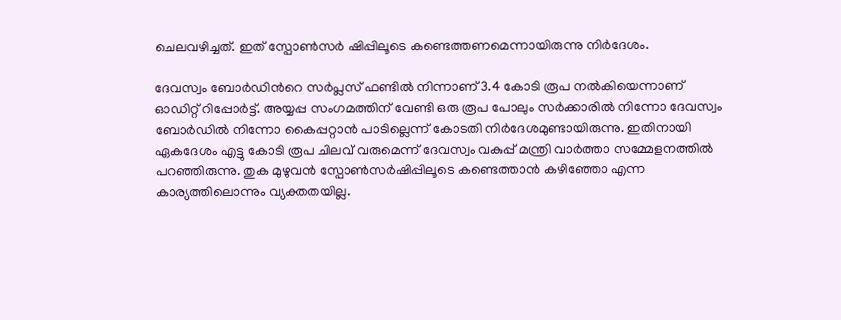ചെലവഴിച്ചത്. ഇത് സ്പോൺസർ ഷിപ്പിലൂടെ കണ്ടെത്തണമെന്നായിരുന്നു നിർദേശം.

ദേവസ്വം ബോർഡിന്‍റെ സർപ്ലസ് ഫണ്ടില്‍ നിന്നാണ് 3.4 കോടി രൂപ നല്‍കിയെന്നാണ് ഓഡിറ്റ് റിപ്പോർട്ട്. അയ്യപ്പ സംഗമത്തിന് വേണ്ടി ഒരു രൂപ പോലും സർക്കാരില്‍ നിന്നോ ദേവസ്വം ബോർഡില്‍ നിന്നോ കൈപ്പറ്റാൻ പാടില്ലെന്ന് കോടതി നിർദേശമുണ്ടായിരുന്നു. ഇതിനായി ഏകദേശം എട്ടു കോടി രൂപ ചിലവ് വരുമെന്ന് ദേവസ്വം വകുപ്പ് മന്ത്രി വാർത്താ സമ്മേളനത്തില്‍ പറഞ്ഞിരുന്നു. തുക മുഴുവൻ സ്പോണ്‍സർഷിപ്പിലൂടെ കണ്ടെത്താൻ കഴിഞ്ഞോ എന്ന കാര്യത്തിലൊന്നും വ്യക്തതയില്ല.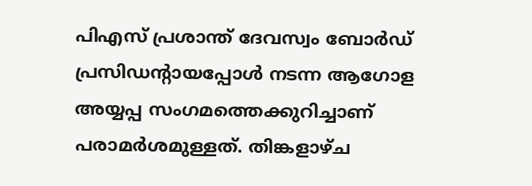പിഎസ് പ്രശാന്ത് ദേവസ്വം ബോര്‍ഡ് പ്രസിഡന്‍റായപ്പോള്‍ നടന്ന ആഗോള അയ്യപ്പ സംഗമത്തെക്കുറിച്ചാണ് പരാമര്‍ശമുള്ളത്. തിങ്കളാഴ്ച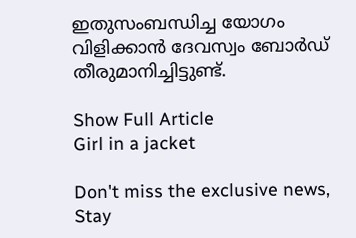ഇതുസംബന്ധിച്ച യോഗം വിളിക്കാൻ ദേവസ്വം ബോർഡ് തീരുമാനിച്ചിട്ടുണ്ട്.

Show Full Article
Girl in a jacket

Don't miss the exclusive news, Stay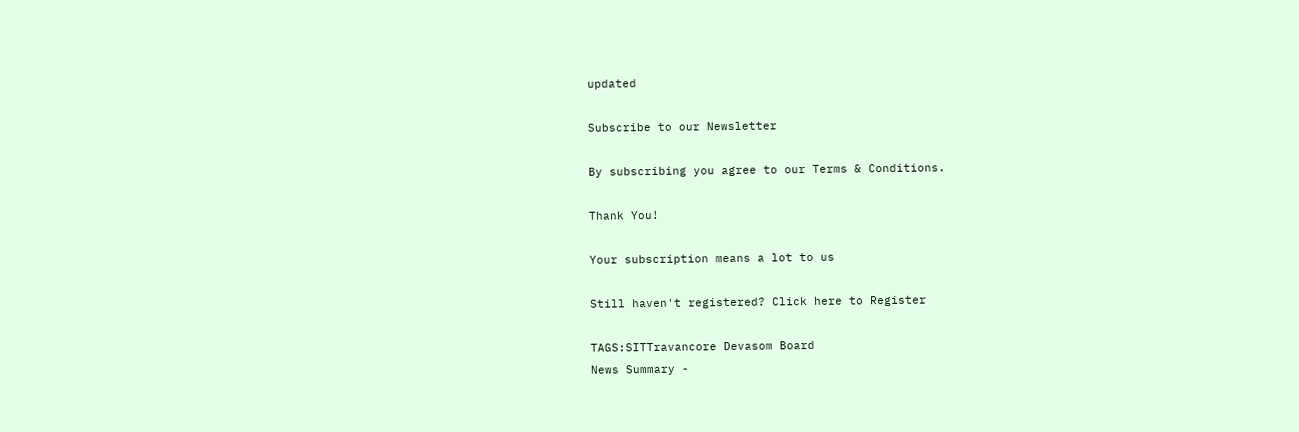updated

Subscribe to our Newsletter

By subscribing you agree to our Terms & Conditions.

Thank You!

Your subscription means a lot to us

Still haven't registered? Click here to Register

TAGS:SITTravancore Devasom Board
News Summary -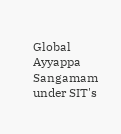Global Ayyappa Sangamam under SIT's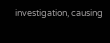investigation, causing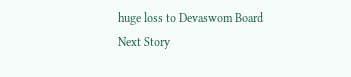huge loss to Devaswom Board
Next Story